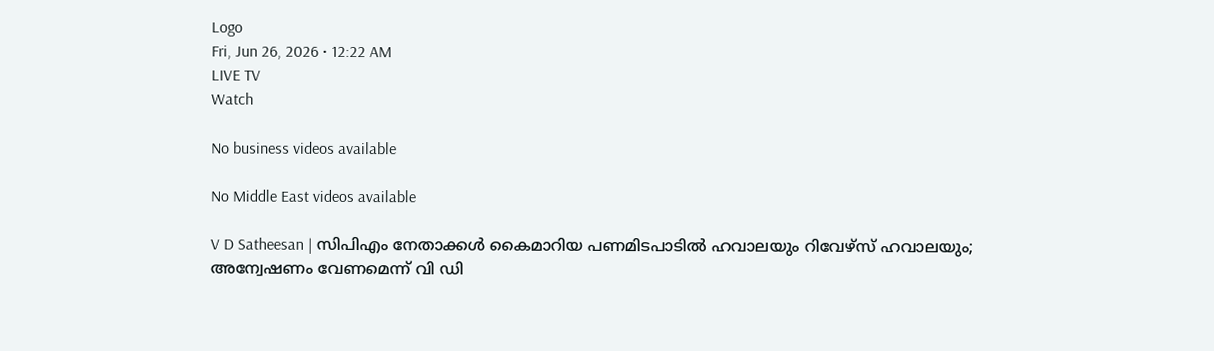Logo
Fri, Jun 26, 2026 • 12:22 AM
LIVE TV
Watch

No business videos available

No Middle East videos available

V D Satheesan | സിപിഎം നേതാക്കള്‍ കൈമാറിയ പണമിടപാടില്‍ ഹവാലയും റിവേഴ്‌സ് ഹവാലയും; അന്വേഷണം വേണമെന്ന് വി ഡി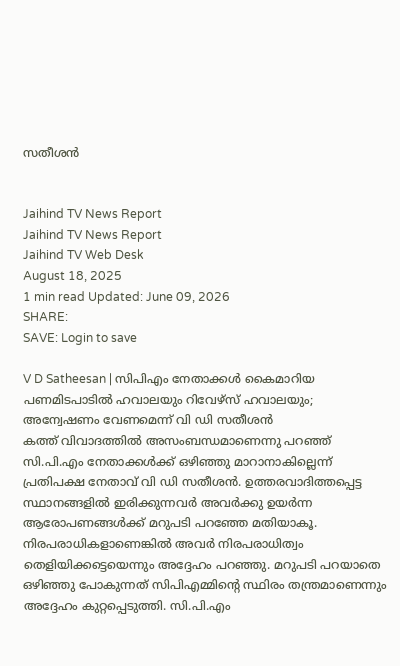സതീശന്‍


Jaihind TV News Report
Jaihind TV News Report
Jaihind TV Web Desk
August 18, 2025
1 min read Updated: June 09, 2026
SHARE:
SAVE: Login to save

V D Satheesan | സിപിഎം നേതാക്കള്‍ കൈമാറിയ പണമിടപാടില്‍ ഹവാലയും റിവേഴ്‌സ് ഹവാലയും; അന്വേഷണം വേണമെന്ന് വി ഡി സതീശന്‍
കത്ത് വിവാദത്തില്‍ അസംബന്ധമാണെന്നു പറഞ്ഞ് സി.പി.എം നേതാക്കള്‍ക്ക് ഒഴിഞ്ഞു മാറാനാകില്ലെന്ന് പ്രതിപക്ഷ നേതാവ് വി ഡി സതീശന്‍. ഉത്തരവാദിത്തപ്പെട്ട സ്ഥാനങ്ങളില്‍ ഇരിക്കുന്നവര്‍ അവര്‍ക്കു ഉയര്‍ന്ന ആരോപണങ്ങള്‍ക്ക് മറുപടി പറഞ്ഞേ മതിയാകൂ. നിരപരാധികളാണെങ്കില്‍ അവര്‍ നിരപരാധിത്വം തെളിയിക്കട്ടെയെന്നും അദ്ദേഹം പറഞ്ഞു. മറുപടി പറയാതെ ഒഴിഞ്ഞു പോകുന്നത് സിപിഎമ്മിന്റെ സ്ഥിരം തന്ത്രമാണെന്നും അദ്ദേഹം കുറ്റപ്പെടുത്തി. സി.പി.എം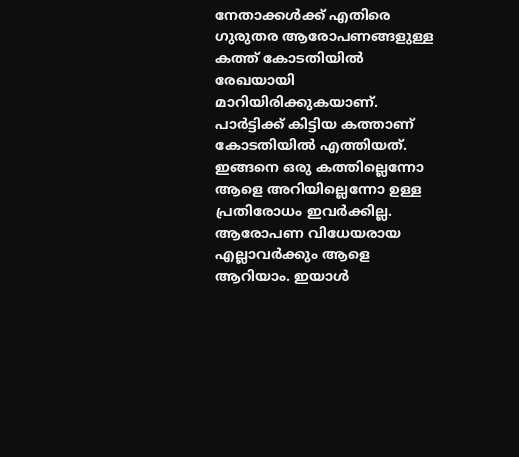നേതാക്കള്‍ക്ക് എതിരെ ഗുരുതര ആരോപണങ്ങളുള്ള കത്ത് കോടതിയില്‍ രേഖയായി മാറിയിരിക്കുകയാണ്. പാര്‍ട്ടിക്ക് കിട്ടിയ കത്താണ് കോടതിയില്‍ എത്തിയത്. ഇങ്ങനെ ഒരു കത്തില്ലെന്നോ ആളെ അറിയില്ലെന്നോ ഉള്ള പ്രതിരോധം ഇവര്‍ക്കില്ല. ആരോപണ വിധേയരായ എല്ലാവര്‍ക്കും ആളെ ആറിയാം. ഇയാള്‍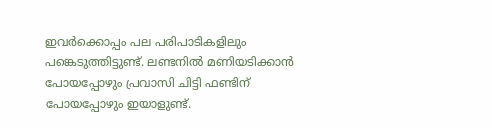ഇവര്‍ക്കൊപ്പം പല പരിപാടികളിലും പങ്കെടുത്തിട്ടുണ്ട്. ലണ്ടനില്‍ മണിയടിക്കാന്‍ പോയപ്പോഴും പ്രവാസി ചിട്ടി ഫണ്ടിന് പോയപ്പോഴും ഇയാളുണ്ട്.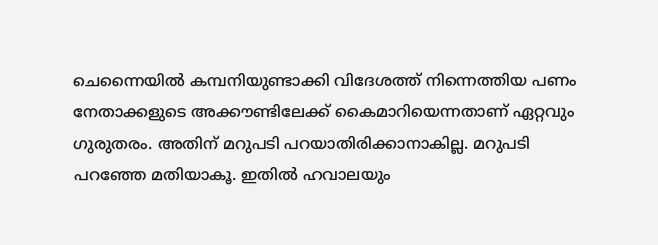ചെന്നൈയില്‍ കമ്പനിയുണ്ടാക്കി വിദേശത്ത് നിന്നെത്തിയ പണം നേതാക്കളുടെ അക്കൗണ്ടിലേക്ക് കൈമാറിയെന്നതാണ് ഏറ്റവും ഗുരുതരം. അതിന് മറുപടി പറയാതിരിക്കാനാകില്ല. മറുപടി പറഞ്ഞേ മതിയാകൂ. ഇതില്‍ ഹവാലയും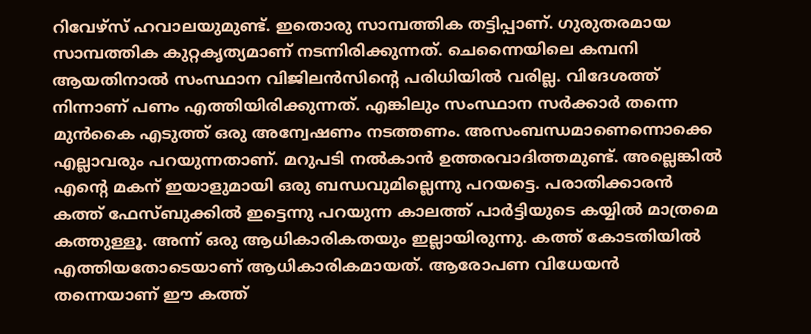റിവേഴ്സ് ഹവാലയുമുണ്ട്. ഇതൊരു സാമ്പത്തിക തട്ടിപ്പാണ്. ഗുരുതരമായ സാമ്പത്തിക കുറ്റകൃത്യമാണ് നടന്നിരിക്കുന്നത്. ചെന്നൈയിലെ കമ്പനി ആയതിനാല്‍ സംസ്ഥാന വിജിലന്‍സിന്റെ പരിധിയില്‍ വരില്ല. വിദേശത്ത് നിന്നാണ് പണം എത്തിയിരിക്കുന്നത്. എങ്കിലും സംസ്ഥാന സര്‍ക്കാര്‍ തന്നെ മുന്‍കൈ എടുത്ത് ഒരു അന്വേഷണം നടത്തണം. അസംബന്ധമാണെന്നൊക്കെ എല്ലാവരും പറയുന്നതാണ്. മറുപടി നല്‍കാന്‍ ഉത്തരവാദിത്തമുണ്ട്. അല്ലെങ്കില്‍ എന്റെ മകന് ഇയാളുമായി ഒരു ബന്ധവുമില്ലെന്നു പറയട്ടെ. പരാതിക്കാരന്‍ കത്ത് ഫേസ്ബുക്കില്‍ ഇട്ടെന്നു പറയുന്ന കാലത്ത് പാര്‍ട്ടിയുടെ കയ്യില്‍ മാത്രമെ കത്തുള്ളൂ. അന്ന് ഒരു ആധികാരികതയും ഇല്ലായിരുന്നു. കത്ത് കോടതിയില്‍ എത്തിയതോടെയാണ് ആധികാരികമായത്. ആരോപണ വിധേയന്‍ തന്നെയാണ് ഈ കത്ത്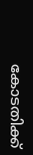കോടതിക്ക്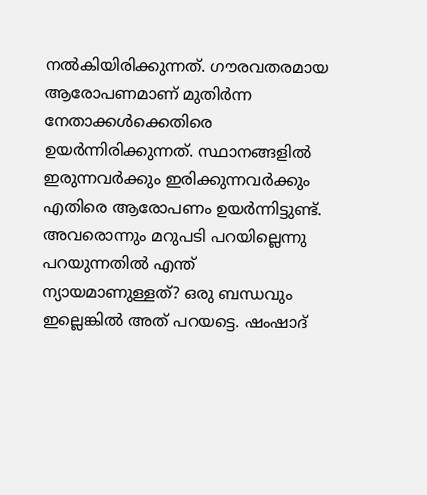നല്‍കിയിരിക്കുന്നത്. ഗൗരവതരമായ ആരോപണമാണ് മുതിര്‍ന്ന നേതാക്കള്‍ക്കെതിരെ ഉയര്‍ന്നിരിക്കുന്നത്. സ്ഥാനങ്ങളില്‍ ഇരുന്നവര്‍ക്കും ഇരിക്കുന്നവര്‍ക്കും എതിരെ ആരോപണം ഉയര്‍ന്നിട്ടുണ്ട്. അവരൊന്നും മറുപടി പറയില്ലെന്നു പറയുന്നതില്‍ എന്ത് ന്യായമാണുള്ളത്? ഒരു ബന്ധവും ഇല്ലെങ്കില്‍ അത് പറയട്ടെ. ഷംഷാദ്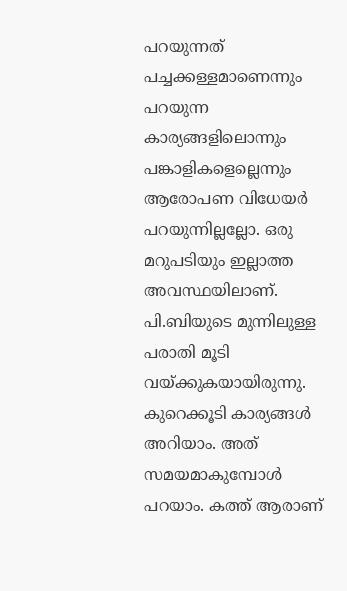പറയുന്നത് പച്ചക്കള്ളമാണെന്നും പറയുന്ന കാര്യങ്ങളിലൊന്നും പങ്കാളികളെല്ലെന്നും ആരോപണ വിധേയര്‍ പറയുന്നില്ലല്ലോ. ഒരു മറുപടിയും ഇല്ലാത്ത അവസ്ഥയിലാണ്. പി.ബിയുടെ മുന്നിലുള്ള പരാതി മൂടി വയ്ക്കുകയായിരുന്നു. കുറെക്കൂടി കാര്യങ്ങള്‍ അറിയാം. അത് സമയമാകുമ്പോള്‍ പറയാം. കത്ത് ആരാണ്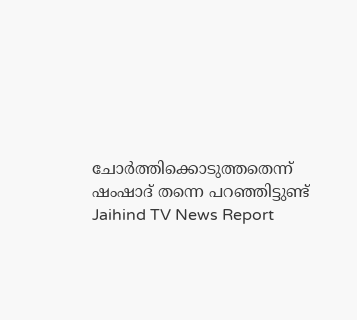ചോര്‍ത്തിക്കൊടുത്തതെന്ന് ഷംഷാദ് തന്നെ പറഞ്ഞിട്ടുണ്ട്
Jaihind TV News Report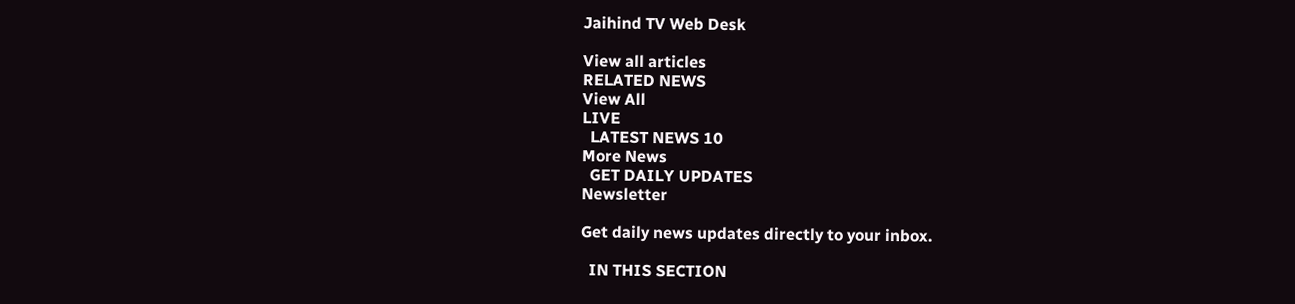Jaihind TV Web Desk

View all articles
RELATED NEWS
View All
LIVE
  LATEST NEWS 10
More News
  GET DAILY UPDATES
Newsletter

Get daily news updates directly to your inbox.

  IN THIS SECTION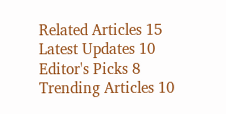Related Articles 15
Latest Updates 10
Editor's Picks 8
Trending Articles 10